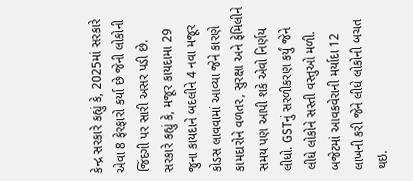કેન્દ્ર સરકારે કહ્યું કે, 2025માં સરકારે એવા 8 ફેરફારો કર્યા છે જેની લોકોની જિંદગી પર સારી અસર પડી છે.
સરકારે કહ્યું કે, મજૂર કાયદામા 29 જુના કાયદાને બદલીને 4 નવા મજૂર કોડસ લાવવામાં આવ્યા જેને કારણે કામદારોને વળતર, સુરક્ષા અને ફેમિલીને સમય પણ આપી શકે એવો નિર્ણય લીધો. GSTનું સરળીકરણ કર્યું જેને લીધે લોકોને સસ્તી વસ્તુઓ મળી. બજેટમાં આવકવેરાની મર્યાદા 12 લાખની કરી જેને લીધે લોકોની બચત થઇ.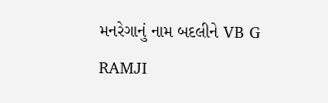મનરેગાનું નામ બદલીને VB G RAMJI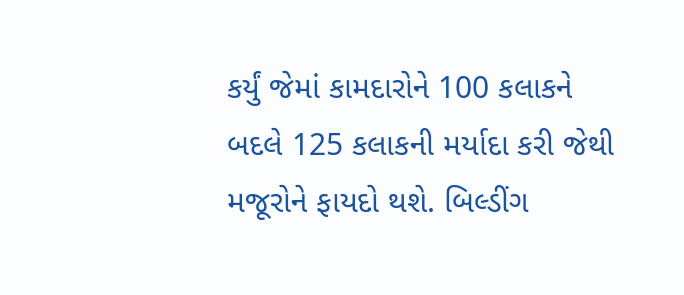કર્યું જેમાં કામદારોને 100 કલાકને બદલે 125 કલાકની મર્યાદા કરી જેથી મજૂરોને ફાયદો થશે. બિલ્ડીંગ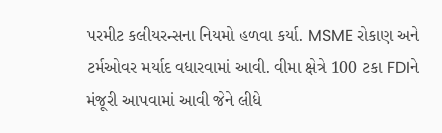પરમીટ કલીયરન્સના નિયમો હળવા કર્યા. MSME રોકાણ અને ટર્મઓવર મર્યાદ વધારવામાં આવી. વીમા ક્ષેત્રે 100 ટકા FDIને મંજૂરી આપવામાં આવી જેને લીધે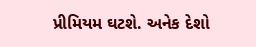પ્રીમિયમ ઘટશે. અનેક દેશો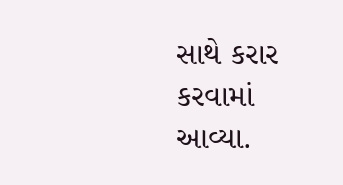સાથે કરાર કરવામાં આવ્યા.